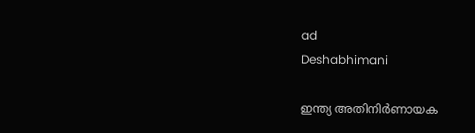ad
Deshabhimani

ഇന്ത്യ അതിനിർണായക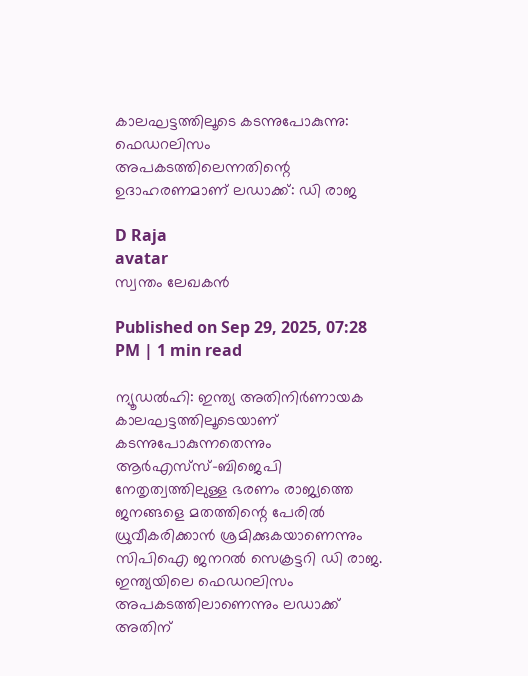കാലഘട്ടത്തിലൂടെ കടന്നുപോകുന്നു: ഫെഡറലിസം അപകടത്തിലെന്നതിന്റെ ഉദാഹരണമാണ്‌ ലഡാക്ക്‌: ഡി രാജ

D Raja
avatar
സ്വന്തം ലേഖകൻ

Published on Sep 29, 2025, 07:28 PM | 1 min read

ന്യൂഡൽഹി: ഇന്ത്യ അതിനിർണായക കാലഘട്ടത്തിലൂടെയാണ്‌ കടന്നുപോകുന്നതെന്നും ആർഎസ്‌സ്‌–ബിജെപി നേതൃത്വത്തിലുള്ള ഭരണം രാജ്യത്തെ ജനങ്ങളെ മതത്തിന്റെ പേരിൽ ധ്രുവീകരിക്കാൻ ശ്രമിക്കുകയാണെന്നും സിപിഐ ജനറൽ സെക്രട്ടറി ഡി രാജ. ഇന്ത്യയിലെ ഫെഡറലിസം അപകടത്തിലാണെന്നും ലഡാക്ക്‌ അതിന്‌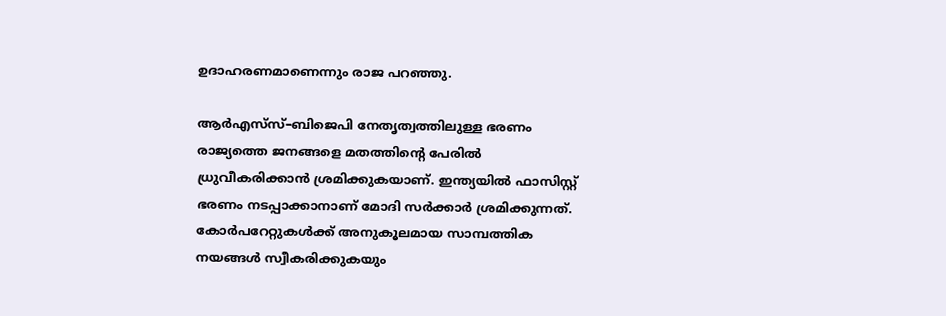ഉദാഹരണമാണെന്നും രാജ പറഞ്ഞു.

ആർഎസ്‌സ്‌–ബിജെപി നേതൃത്വത്തിലുള്ള ഭരണം രാജ്യത്തെ ജനങ്ങളെ മതത്തിന്റെ പേരിൽ ധ്രുവീകരിക്കാൻ ശ്രമിക്കുകയാണ്‌. ഇന്ത്യയിൽ ഫാസിസ്റ്റ്‌ ഭരണം നടപ്പാക്കാനാണ്‌ മോദി സർക്കാർ ശ്രമിക്കുന്നത്‌. കോർപറേറ്റുകൾക്ക്‌ അനുകൂലമായ സാമ്പത്തിക നയങ്ങൾ സ്വീകരിക്കുകയും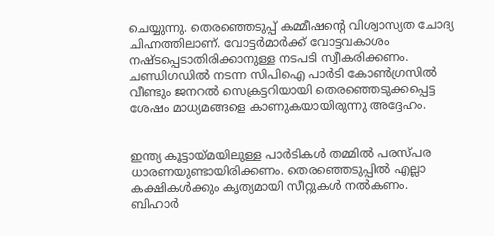ചെയ്യുന്നു. തെരഞ്ഞെടുപ്പ് കമ്മീഷന്റെ വിശ്വാസ്യത ചോദ്യ ചിഹ്നത്തിലാണ്‌. വോട്ടർമാർക്ക്‌ വോട്ടവകാശം നഷ്ടപ്പെടാതിരിക്കാനുള്ള നടപടി സ്വീകരിക്കണം. ചണ്ഡിഗഡിൽ നടന്ന സിപിഐ പാർടി കോൺഗ്രസിൽ വീണ്ടും ജനറൽ സെക്രട്ടറിയായി തെരഞ്ഞെടുക്കപ്പെട്ട ശേഷം മാധ്യമങ്ങളെ കാണുകയായിരുന്നു അദ്ദേഹം.


ഇന്ത്യ കൂട്ടായ്‌മയിലുള്ള പാർടികൾ തമ്മിൽ പരസ്‌പര ധാരണയുണ്ടായിരിക്കണം. തെരഞ്ഞെടുപ്പിൽ എല്ലാ കക്ഷികൾക്കും കൃത്യമായി സീറ്റുകൾ നൽകണം. ബിഹാർ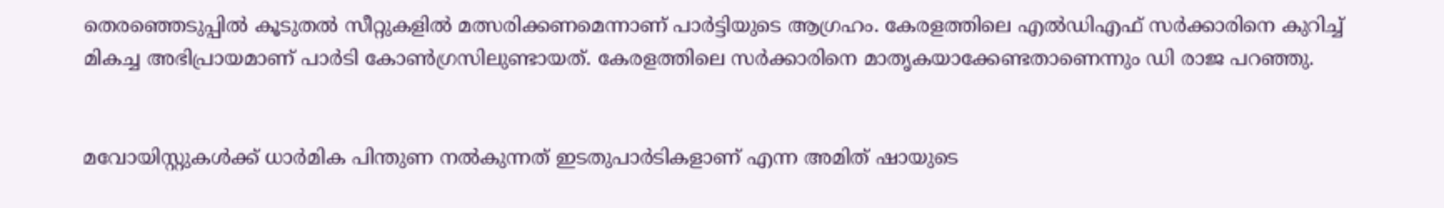തെരഞ്ഞെടുപ്പിൽ കൂടുതൽ സീറ്റുകളിൽ മത്സരിക്കണമെന്നാണ് പാർട്ടിയുടെ ആഗ്രഹം. കേരളത്തിലെ എൽഡിഎഫ്‌ സർക്കാരിനെ കുറിച്ച്‌ മികച്ച അഭിപ്രായമാണ്‌ പാർടി കോൺഗ്രസിലുണ്ടായത്‌. കേരളത്തിലെ സർക്കാരിനെ മാതൃകയാക്കേണ്ടതാണെന്നും ഡി രാജ പറഞ്ഞു.


മവോയിസ്റ്റുകൾക്ക്‌ ധാർമിക പിന്തുണ നൽകുന്നത്‌ ഇടതുപാർടികളാണ്‌ എന്ന അമിത്‌ ഷായുടെ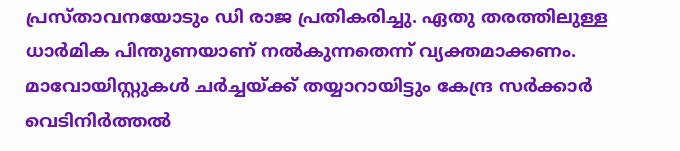പ്രസ്‌താവനയോടും ഡി രാജ പ്രതികരിച്ചു. ഏതു തരത്തിലുള്ള ധാർമിക പിന്തുണയാണ്‌ നൽകുന്നതെന്ന്‌ വ്യക്തമാക്കണം. മാവോയിസ്റ്റുകൾ ചർച്ചയ്‌ക്ക്‌ തയ്യാറായിട്ടും കേന്ദ്ര സർക്കാർ വെടിനിർത്തൽ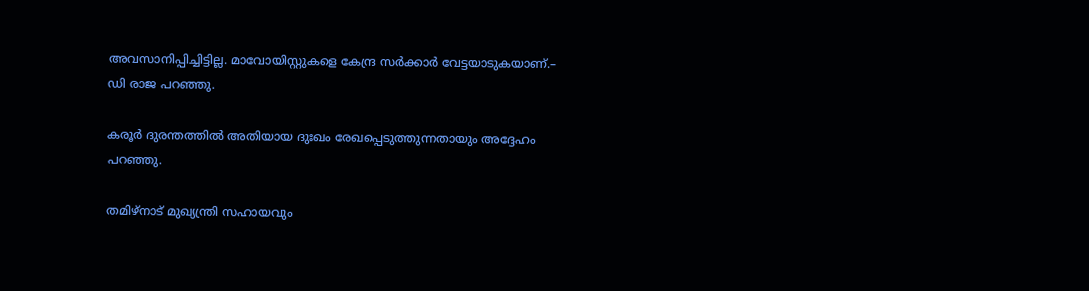അവസാനിപ്പിച്ചിട്ടില്ല. മാവോയിസ്റ്റുകളെ കേന്ദ്ര സർക്കാർ വേട്ടയാടുകയാണ്‌.– ഡി രാജ പറഞ്ഞു.

കരൂർ ദുരന്തത്തിൽ അതിയായ ദുഃഖം രേഖപ്പെടുത്തുന്നതായും അദ്ദേഹം പറഞ്ഞു.

തമിഴ്നാട് മുഖ്യന്ത്രി സഹായവും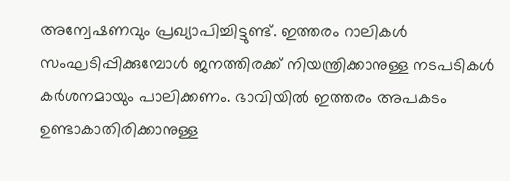അന്വേഷണവും പ്രഖ്യാപിച്ചിട്ടുണ്ട്. ഇത്തരം റാലികൾ സംഘടിപ്പിക്കുമ്പോൾ ജനത്തിരക്ക് നിയന്ത്രിക്കാനുള്ള നടപടികൾ കർശനമായും പാലിക്കണം. ഭാവിയിൽ ഇത്തരം അപകടം ഉണ്ടാകാതിരിക്കാനുള്ള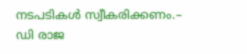നടപടികൾ സ്വീകരിക്കണം.– ഡി രാജ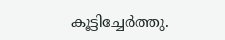കൂട്ടിച്ചേർത്തു.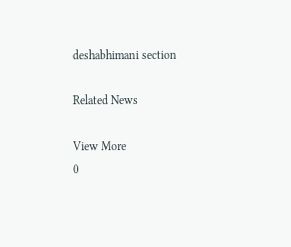deshabhimani section

Related News

View More
0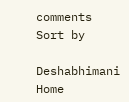comments
Sort by

Deshabhimani
Home